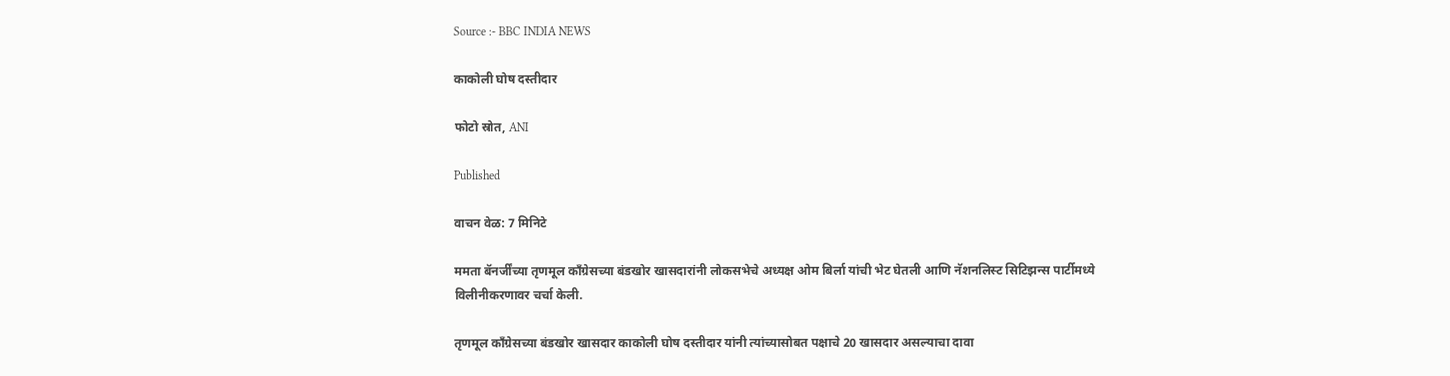Source :- BBC INDIA NEWS

काकोली घोष दस्तीदार

फोटो स्रोत, ANI

Published

वाचन वेळ: 7 मिनिटे

ममता बॅनर्जींच्या तृणमूल काँग्रेसच्या बंडखोर खासदारांनी लोकसभेचे अध्यक्ष ओम बिर्ला यांची भेट घेतली आणि नॅशनलिस्ट सिटिझन्स पार्टीमध्ये विलीनीकरणावर चर्चा केली.

तृणमूल काँग्रेसच्या बंडखोर खासदार काकोली घोष दस्तीदार यांनी त्यांच्यासोबत पक्षाचे 20 खासदार असल्याचा दावा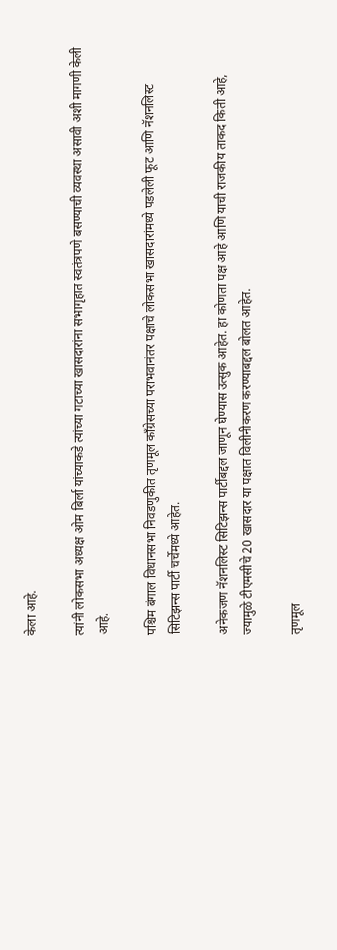केला आहे.

त्यांनी लोकसभा अध्यक्ष ओम बिर्ला यांच्याकडे त्यांच्या गटाच्या खासदारांना सभागृहात स्वतंत्रपणे बसण्याची व्यवस्था असावी अशी मागणी केली आहे.

पश्चिम बंगाल विधानसभा निवडणुकीत तृणमूल काँग्रेसच्या पराभवानंतर पक्षाचे लोकसभा खासदारांमध्ये पडलेली फूट आणि नॅशनलिस्ट सिटिझन्स पार्टी चर्चेमध्ये आहेत.

अनेकजण नॅशनलिस्ट सिटिझन्स पार्टीबद्दल जाणून घेण्यास उत्सुक आहेत. हा कोणता पक्ष आहे आणि याची राजकीय ताकद किती आहे, ज्यामुळे टीएमसीचे 20 खासदार या पक्षात विलीनीकरण करण्याबद्दल बोलत आहेत.

तृणमूल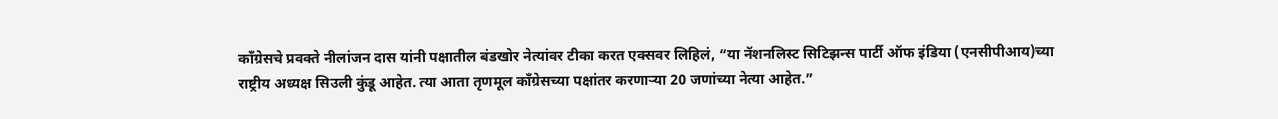काँग्रेसचे प्रवक्ते नीलांजन दास यांनी पक्षातील बंडखोर नेत्यांवर टीका करत एक्सवर लिहिलं, “या नॅशनलिस्ट सिटिझन्स पार्टी ऑफ इंडिया (एनसीपीआय)च्या राष्ट्रीय अध्यक्ष सिउली कुंडू आहेत. त्या आता तृणमूल काँग्रेसच्या पक्षांतर करणाऱ्या 20 जणांच्या नेत्या आहेत.”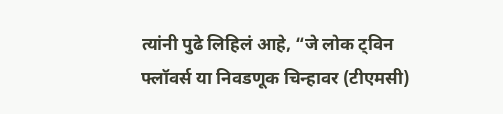त्यांनी पुढे लिहिलं आहे, “जे लोक ट्विन फ्लॉवर्स या निवडणूक चिन्हावर (टीएमसी)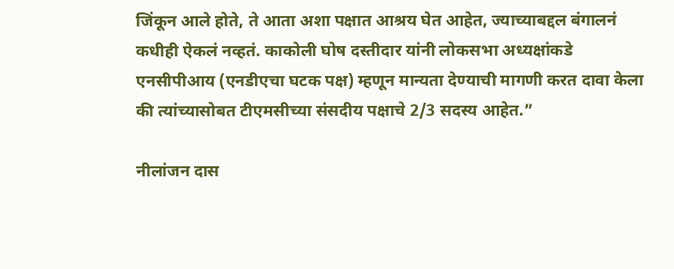जिंकून आले होते, ते आता अशा पक्षात आश्रय घेत आहेत, ज्याच्याबद्दल बंगालनं कधीही ऐकलं नव्हतं. काकोली घोष दस्तीदार यांनी लोकसभा अध्यक्षांकडे एनसीपीआय (एनडीएचा घटक पक्ष) म्हणून मान्यता देण्याची मागणी करत दावा केला की त्यांच्यासोबत टीएमसीच्या संसदीय पक्षाचे 2/3 सदस्य आहेत.”

नीलांजन दास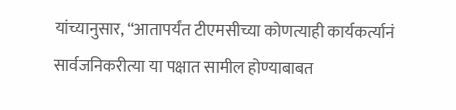यांच्यानुसार, “आतापर्यंत टीएमसीच्या कोणत्याही कार्यकर्त्यानं सार्वजनिकरीत्या या पक्षात सामील होण्याबाबत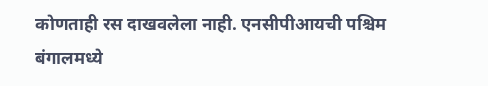कोणताही रस दाखवलेला नाही. एनसीपीआयची पश्चिम बंगालमध्ये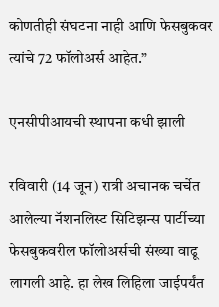कोणतीही संघटना नाही आणि फेसबुकवर त्यांचे 72 फॉलोअर्स आहेत.”

एनसीपीआयची स्थापना कधी झाली

रविवारी (14 जून) रात्री अचानक चर्चेत आलेल्या नॅशनलिस्ट सिटिझन्स पार्टीच्या फेसबुकवरील फॉलोअर्सची संख्या वाढू लागली आहे. हा लेख लिहिला जाईपर्यंत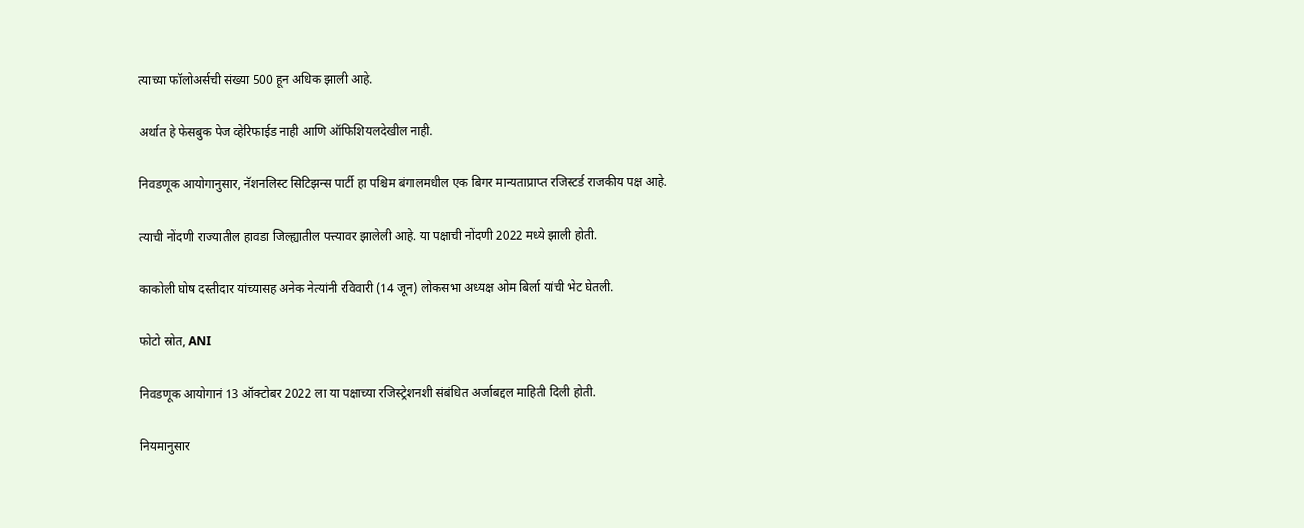त्याच्या फॉलोअर्सची संख्या 500 हून अधिक झाली आहे.

अर्थात हे फेसबुक पेज व्हेरिफाईड नाही आणि ऑफिशियलदेखील नाही.

निवडणूक आयोगानुसार, नॅशनलिस्ट सिटिझन्स पार्टी हा पश्चिम बंगालमधील एक बिगर मान्यताप्राप्त रजिस्टर्ड राजकीय पक्ष आहे.

त्याची नोंदणी राज्यातील हावडा जिल्ह्यातील पत्त्यावर झालेली आहे. या पक्षाची नोंदणी 2022 मध्ये झाली होती.

काकोली घोष दस्तीदार यांच्यासह अनेक नेत्यांनी रविवारी (14 जून) लोकसभा अध्यक्ष ओम बिर्ला यांची भेट घेतली.

फोटो स्रोत, ANI

निवडणूक आयोगानं 13 ऑक्टोबर 2022 ला या पक्षाच्या रजिस्ट्रेशनशी संबंधित अर्जाबद्दल माहिती दिली होती.

नियमानुसार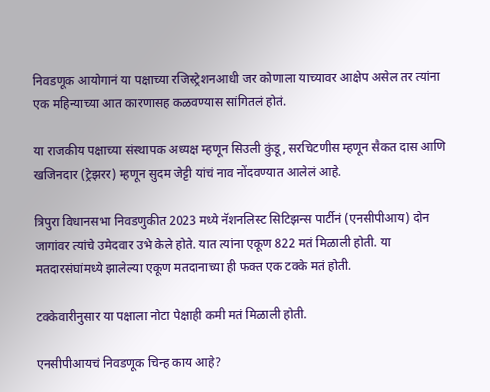निवडणूक आयोगानं या पक्षाच्या रजिस्ट्रेशनआधी जर कोणाला याच्यावर आक्षेप असेल तर त्यांना एक महिन्याच्या आत कारणासह कळवण्यास सांगितलं होतं.

या राजकीय पक्षाच्या संस्थापक अध्यक्ष म्हणून सिउली कुंडू, सरचिटणीस म्हणून सैकत दास आणि खजिनदार (ट्रेझरर) म्हणून सुदम जेट्टी यांचं नाव नोंदवण्यात आलेलं आहे.

त्रिपुरा विधानसभा निवडणुकीत 2023 मध्ये नॅशनलिस्ट सिटिझन्स पार्टीनं (एनसीपीआय) दोन जागांवर त्यांचे उमेदवार उभे केले होते. यात त्यांना एकूण 822 मतं मिळाली होती. या मतदारसंघांमध्ये झालेल्या एकूण मतदानाच्या ही फक्त एक टक्के मतं होती.

टक्केवारीनुसार या पक्षाला नोटा पेक्षाही कमी मतं मिळाली होती.

एनसीपीआयचं निवडणूक चिन्ह काय आहे?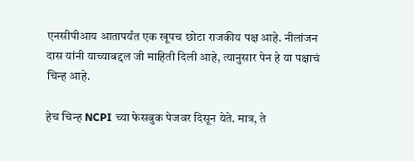एनसीपीआय आतापर्यंत एक खूपच छोटा राजकीय पक्ष आहे. नीलांजन दास यांनी याच्याबद्दल जी माहिती दिली आहे, त्यानुसार पेन हे या पक्षाचं चिन्ह आहे.

हेच चिन्ह NCPI च्या फेसबुक पेजवर दिसून येते. मात्र, ते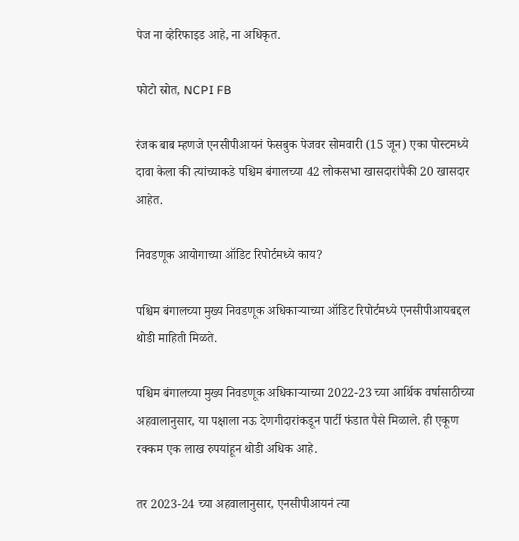पेज ना व्हेरिफाइड आहे, ना अधिकृत.

फोटो स्रोत, NCPI FB

रंजक बाब म्हणजे एनसीपीआयनं फेसबुक पेजवर सोमवारी (15 जून) एका पोस्टमध्ये दावा केला की त्यांच्याकडे पश्चिम बंगालच्या 42 लोकसभा खासदारांपैकी 20 खासदार आहेत.

निवडणूक आयोगाच्या ऑडिट रिपोर्टमध्ये काय?

पश्चिम बंगालच्या मुख्य निवडणूक अधिकाऱ्याच्या ऑडिट रिपोर्टमध्ये एनसीपीआयबद्दल थोडी माहिती मिळते.

पश्चिम बंगालच्या मुख्य निवडणूक अधिकाऱ्याच्या 2022-23 च्या आर्थिक वर्षासाठीच्या अहवालानुसार, या पक्षाला नऊ देणगीदारांकडून पार्टी फंडात पैसे मिळाले. ही एकूण रक्कम एक लाख रुपयांहून थोडी अधिक आहे.

तर 2023-24 च्या अहवालानुसार, एनसीपीआयनं त्या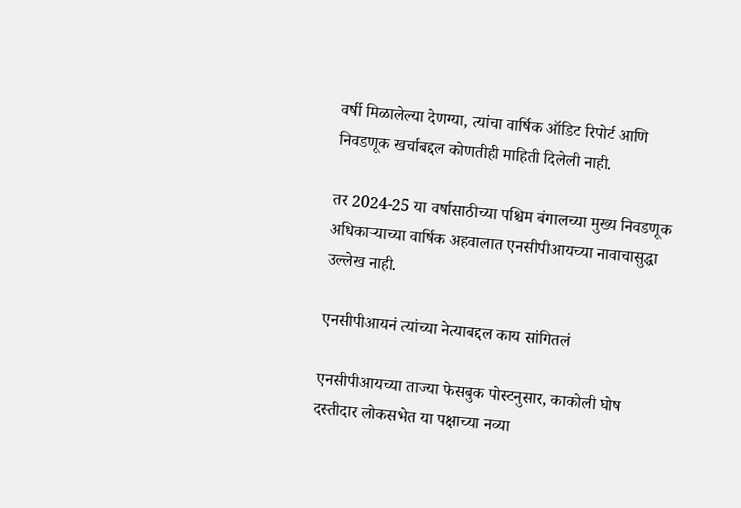वर्षी मिळालेल्या देणग्या, त्यांचा वार्षिक ऑडिट रिपोर्ट आणि निवडणूक खर्चाबद्दल कोणतीही माहिती दिलेली नाही.

तर 2024-25 या वर्षासाठीच्या पश्चिम बंगालच्या मुख्य निवडणूक अधिकाऱ्याच्या वार्षिक अहवालात एनसीपीआयच्या नावाचासुद्धा उल्लेख नाही.

एनसीपीआयनं त्यांच्या नेत्याबद्दल काय सांगितलं

एनसीपीआयच्या ताज्या फेसबुक पोस्टनुसार, काकोली घोष दस्तीदार लोकसभेत या पक्षाच्या नव्या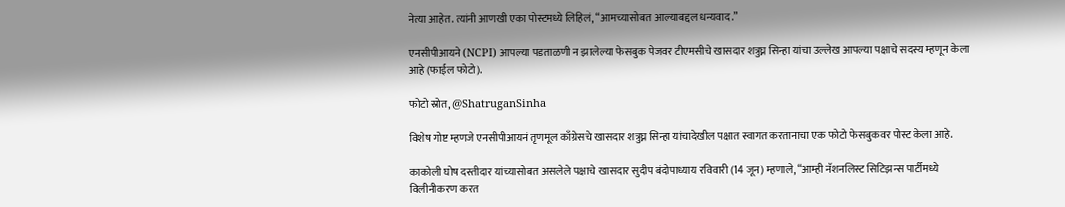नेत्या आहेत. त्यांनी आणखी एका पोस्टमध्ये लिहिलं, “आमच्यासोबत आल्याबद्दल धन्यवाद.”

एनसीपीआयने (NCPI) आपल्या पडताळणी न झालेल्या फेसबुक पेजवर टीएमसीचे खासदार शत्रुघ्न सिन्हा यांचा उल्लेख आपल्या पक्षाचे सदस्य म्हणून केला आहे (फाईल फोटो).

फोटो स्रोत, @ShatruganSinha

विशेष गोष्ट म्हणजे एनसीपीआयनं तृणमूल काँग्रेसचे खासदार शत्रुघ्न सिन्हा यांचादेखील पक्षात स्वागत करतानाचा एक फोटो फेसबुकवर पोस्ट केला आहे.

काकोली घोष दस्तीदार यांच्यासोबत असलेले पक्षाचे खासदार सुदीप बंदोपाध्याय रविवारी (14 जून) म्हणाले, “आम्ही नॅशनलिस्ट सिटिझन्स पार्टीमध्ये विलीनीकरण करत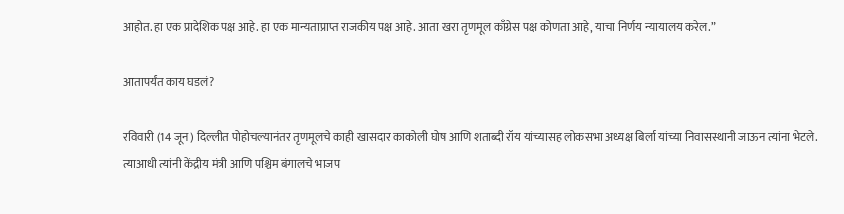आहोत. हा एक प्रादेशिक पक्ष आहे. हा एक मान्यताप्राप्त राजकीय पक्ष आहे. आता खरा तृणमूल काँग्रेस पक्ष कोणता आहे, याचा निर्णय न्यायालय करेल.”

आतापर्यंत काय घडलं?

रविवारी (14 जून) दिल्लीत पोहोचल्यानंतर तृणमूलचे काही खासदार काकोली घोष आणि शताब्दी रॉय यांच्यासह लोकसभा अध्यक्ष बिर्ला यांच्या निवासस्थानी जाऊन त्यांना भेटले. त्याआधी त्यांनी केंद्रीय मंत्री आणि पश्चिम बंगालचे भाजप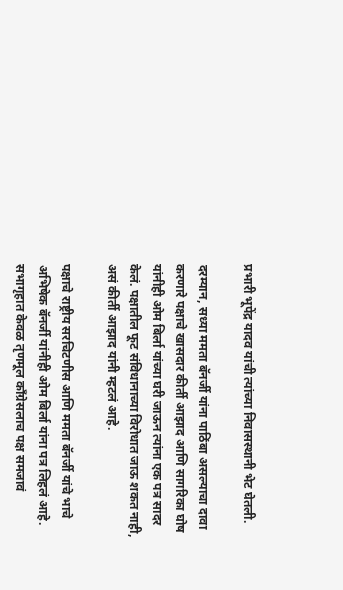प्रभारी भूपेंद्र यादव यांची त्यांच्या निवासस्थानी भेट घेतली.

दरम्यान, सध्या ममता बॅनर्जी यांना पाठिंबा असल्याचा दावा करणारे पक्षाचे खासदार कीर्ती आझाद आणि सागरिका घोष यांनीही ओम बिर्ला यांच्या घरी जाऊन त्यांना एक पत्र सादर केलं. पक्षातील फूट संविधानाच्या विरोधात जाऊ शकत नाही, असं कीर्ती आझाद यांनी म्हटलं आहे.

पक्षाचे राष्ट्रीय सरचिटणीस आणि ममता बॅनर्जी यांचे भाचे अभिषेक बॅनर्जी यांनीही ओम बिर्ला यांना पत्र लिहलं आहे. सभागृहात केवळ तृणमूल काँग्रेसलाच पक्ष समजावं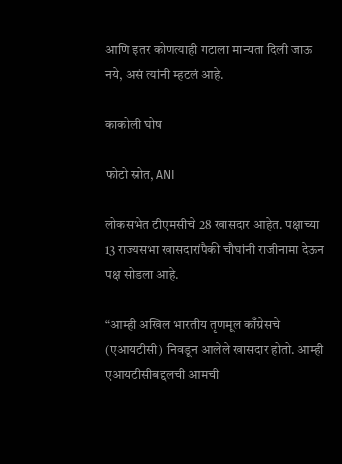आणि इतर कोणत्याही गटाला मान्यता दिली जाऊ नये, असं त्यांनी म्हटलं आहे.

काकोली घोष

फोटो स्रोत, ANI

लोकसभेत टीएमसीचे 28 खासदार आहेत. पक्षाच्या 13 राज्यसभा खासदारांपैकी चौघांनी राजीनामा देऊन पक्ष सोडला आहे.

“आम्ही अखिल भारतीय तृणमूल काँग्रेसचे (एआयटीसी) निवडून आलेले खासदार होतो. आम्ही एआयटीसीबद्दलची आमची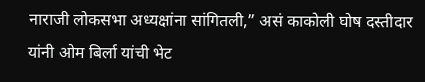नाराजी लोकसभा अध्यक्षांना सांगितली,” असं काकोली घोष दस्तीदार यांनी ओम बिर्ला यांची भेट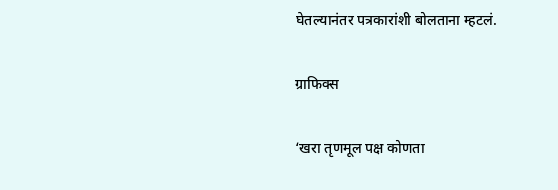घेतल्यानंतर पत्रकारांशी बोलताना म्हटलं.

ग्राफिक्स

‘खरा तृणमूल पक्ष कोणता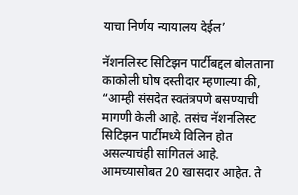याचा निर्णय न्यायालय देईल’

नॅशनलिस्ट सिटिझन पार्टीबद्दल बोलताना काकोली घोष दस्तीदार म्हणाल्या की, “आम्ही संसदेत स्वतंत्रपणे बसण्याची मागणी केली आहे. तसंच नॅशनलिस्ट सिटिझन पार्टीमध्ये विलिन होत असल्याचंही सांगितलं आहे. आमच्यासोबत 20 खासदार आहेत. ते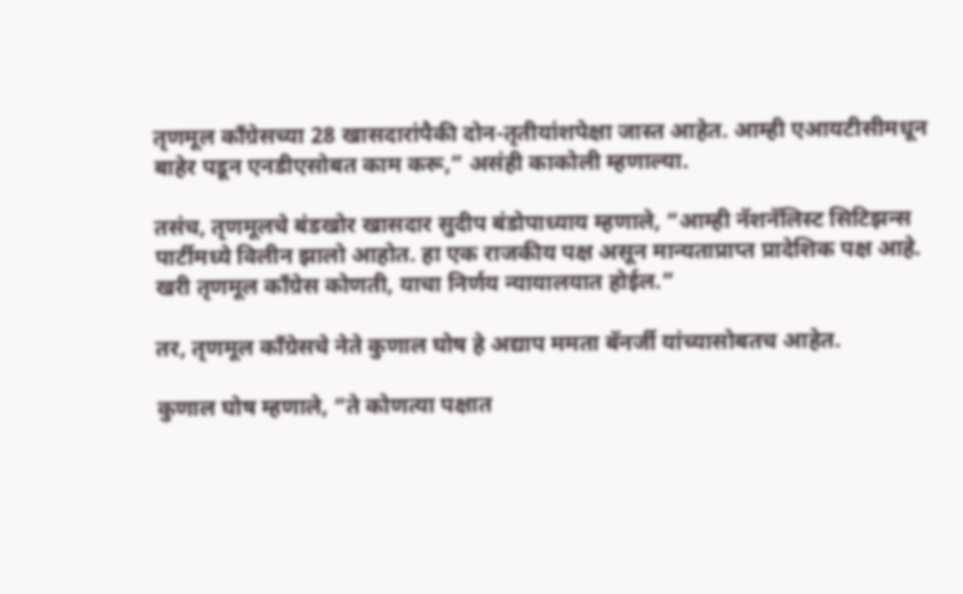तृणमूल काँग्रेसच्या 28 खासदारांपैकी दोन-तृतीयांशपेक्षा जास्त आहेत. आम्ही एआयटीसीमधून बाहेर पडून एनडीएसोबत काम करू,” असंही काकोली म्हणाल्या.

तसंच, तृणमूलचे बंडखोर खासदार सुदीप बंडोपाध्याय म्हणाले, “आम्ही नॅशनॅलिस्ट सिटिझन्स पार्टीमध्ये विलीन झालो आहोत. हा एक राजकीय पक्ष असून मान्यताप्राप्त प्रादेशिक पक्ष आहे. खरी तृणमूल काँग्रेस कोणती, याचा निर्णय न्यायालयात होईल.”

तर, तृणमूल काँग्रेसचे नेते कुणाल घोष हे अद्याप ममता बॅनर्जी यांच्यासोबतच आहेत.

कुणाल घोष म्हणाले, “ते कोणत्या पक्षात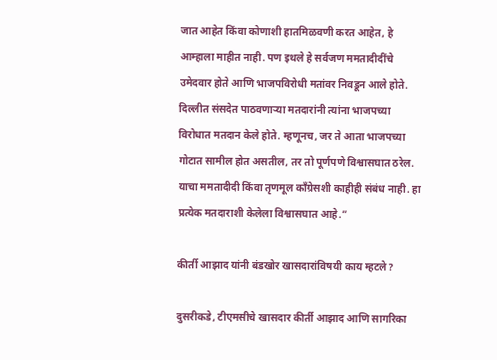जात आहेत किंवा कोणाशी हातमिळवणी करत आहेत, हे आम्हाला माहीत नाही. पण इथले हे सर्वजण ममतादीदींचे उमेदवार होते आणि भाजपविरोधी मतांवर निवडून आले होते. दिल्लीत संसदेत पाठवणाऱ्या मतदारांनी त्यांना भाजपच्या विरोधात मतदान केले होते. म्हणूनच, जर ते आता भाजपच्या गोटात सामील होत असतील, तर तो पूर्णपणे विश्वासघात ठरेल. याचा ममतादीदी किंवा तृणमूल काँग्रेसशी काहीही संबंध नाही. हा प्रत्येक मतदाराशी केलेला विश्वासघात आहे.”

कीर्ती आझाद यांनी बंडखोर खासदारांविषयी काय म्हटले?

दुसरीकडे, टीएमसीचे खासदार कीर्ती आझाद आणि सागरिका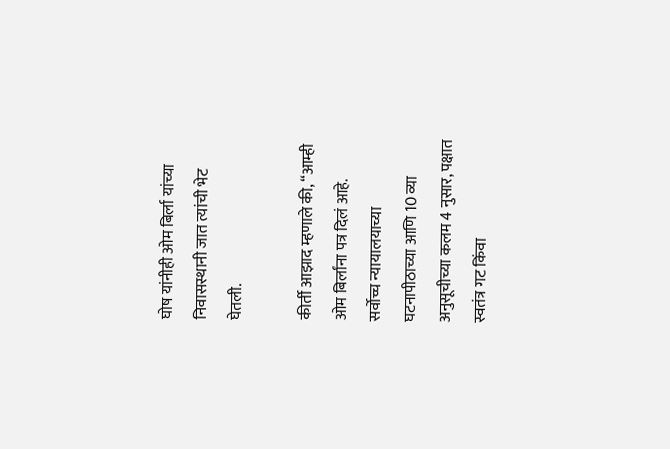घोष यांनीही ओम बिर्ला यांच्या निवासस्थानी जात त्यांची भेट घेतली.

कीर्ती आझाद म्हणाले की, “आम्ही ओम बिर्लांना पत्र दिलं आहे. सर्वोच्च न्यायालयाच्या घटनापीठाच्या आणि 10 व्या अनुसूचीच्या कलम 4 नुसार, पक्षात स्वतंत्र गट किंवा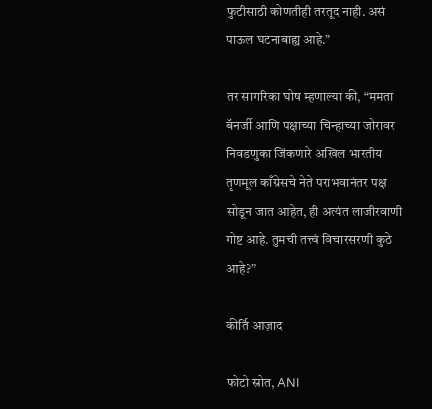फुटीसाठी कोणतीही तरतूद नाही. असं पाऊल घटनाबाह्य आहे.”

तर सागरिका घोष म्हणाल्या की, “ममता बॅनर्जी आणि पक्षाच्या चिन्हाच्या जोरावर निवडणुका जिंकणारे अखिल भारतीय तृणमूल काँग्रेसचे नेते पराभवानंतर पक्ष सोडून जात आहेत, ही अत्यंत लाजीरवाणी गोष्ट आहे. तुमची तत्त्वं विचारसरणी कुठे आहे?”

कीर्ति आज़ाद

फोटो स्रोत, ANI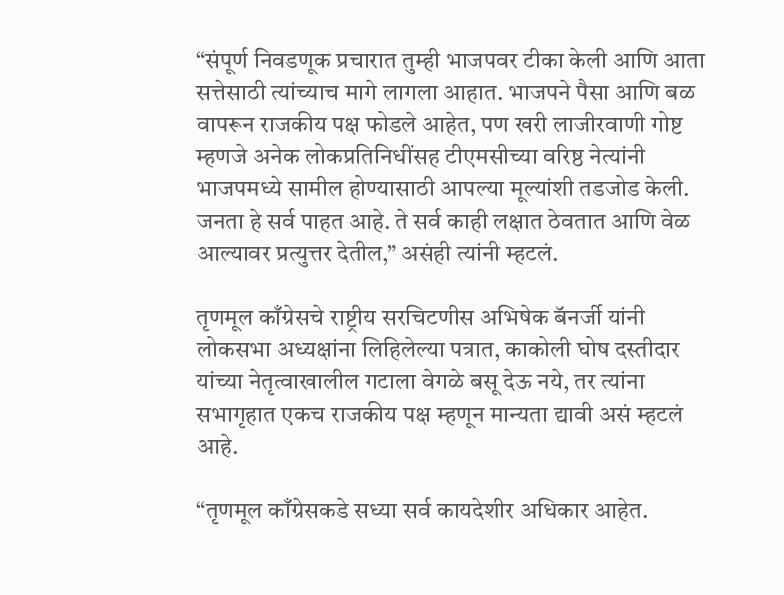“संपूर्ण निवडणूक प्रचारात तुम्ही भाजपवर टीका केली आणि आता सत्तेसाठी त्यांच्याच मागे लागला आहात. भाजपने पैसा आणि बळ वापरून राजकीय पक्ष फोडले आहेत, पण खरी लाजीरवाणी गोष्ट म्हणजे अनेक लोकप्रतिनिधींसह टीएमसीच्या वरिष्ठ नेत्यांनी भाजपमध्ये सामील होण्यासाठी आपल्या मूल्यांशी तडजोड केली. जनता हे सर्व पाहत आहे. ते सर्व काही लक्षात ठेवतात आणि वेळ आल्यावर प्रत्युत्तर देतील,” असंही त्यांनी म्हटलं.

तृणमूल काँग्रेसचे राष्ट्रीय सरचिटणीस अभिषेक बॅनर्जी यांनी लोकसभा अध्यक्षांना लिहिलेल्या पत्रात, काकोली घोष दस्तीदार यांच्या नेतृत्वाखालील गटाला वेगळे बसू देऊ नये, तर त्यांना सभागृहात एकच राजकीय पक्ष म्हणून मान्यता द्यावी असं म्हटलं आहे.

“तृणमूल काँग्रेसकडे सध्या सर्व कायदेशीर अधिकार आहेत.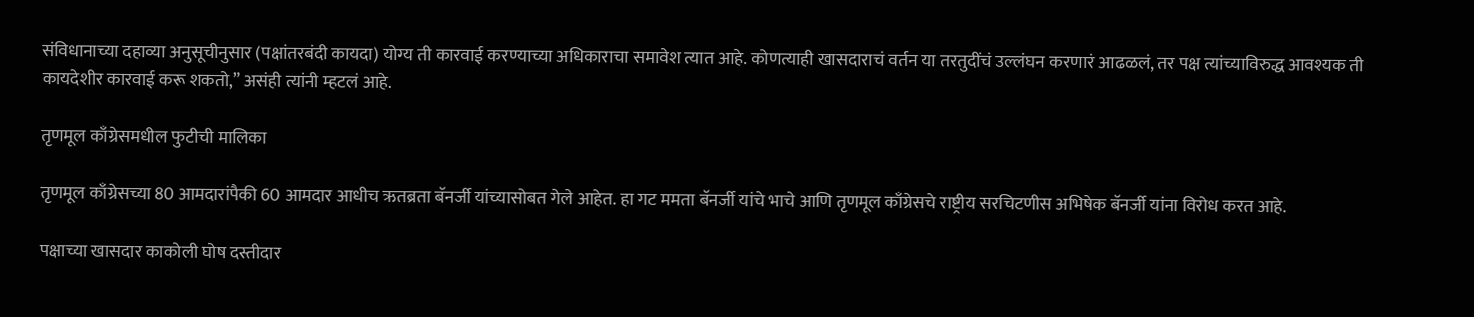संविधानाच्या दहाव्या अनुसूचीनुसार (पक्षांतरबंदी कायदा) योग्य ती कारवाई करण्याच्या अधिकाराचा समावेश त्यात आहे. कोणत्याही खासदाराचं वर्तन या तरतुदींचं उल्लंघन करणारं आढळलं, तर पक्ष त्यांच्याविरुद्ध आवश्यक ती कायदेशीर कारवाई करू शकतो,” असंही त्यांनी म्हटलं आहे.

तृणमूल काँग्रेसमधील फुटीची मालिका

तृणमूल काँग्रेसच्या 80 आमदारांपैकी 60 आमदार आधीच ऋतब्रता बॅनर्जी यांच्यासोबत गेले आहेत. हा गट ममता बॅनर्जी यांचे भाचे आणि तृणमूल काँग्रेसचे राष्ट्रीय सरचिटणीस अभिषेक बॅनर्जी यांना विरोध करत आहे.

पक्षाच्या खासदार काकोली घोष दस्तीदार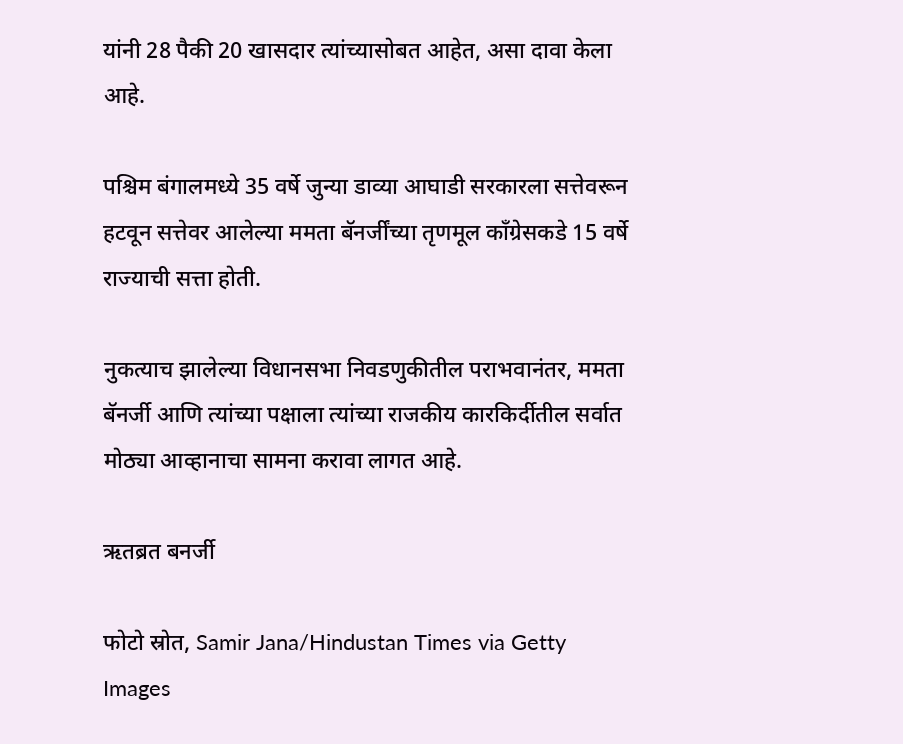यांनी 28 पैकी 20 खासदार त्यांच्यासोबत आहेत, असा दावा केला आहे.

पश्चिम बंगालमध्ये 35 वर्षे जुन्या डाव्या आघाडी सरकारला सत्तेवरून हटवून सत्तेवर आलेल्या ममता बॅनर्जींच्या तृणमूल काँग्रेसकडे 15 वर्षे राज्याची सत्ता होती.

नुकत्याच झालेल्या विधानसभा निवडणुकीतील पराभवानंतर, ममता बॅनर्जी आणि त्यांच्या पक्षाला त्यांच्या राजकीय कारकिर्दीतील सर्वात मोठ्या आव्हानाचा सामना करावा लागत आहे.

ऋतब्रत बनर्जी

फोटो स्रोत, Samir Jana/Hindustan Times via Getty Images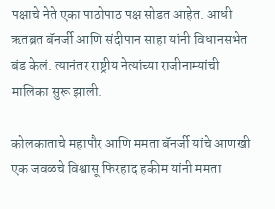पक्षाचे नेते एका पाठोपाठ पक्ष सोडत आहेत. आधी ऋतब्रत बॅनर्जी आणि संदीपान साहा यांनी विधानसभेत बंड केलं. त्यानंतर राष्ट्रीय नेत्यांच्या राजीनाम्यांची मालिका सुरू झाली.

कोलकाताचे महापौर आणि ममता बॅनर्जी यांचे आणखी एक जवळचे विश्वासू फिरहाद हकीम यांनी ममता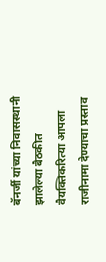बॅनर्जी यांच्या निवासस्थानी झालेल्या बैठकीत वैयक्तिकरित्या आपला राजीनामा देण्याचा प्रस्ताव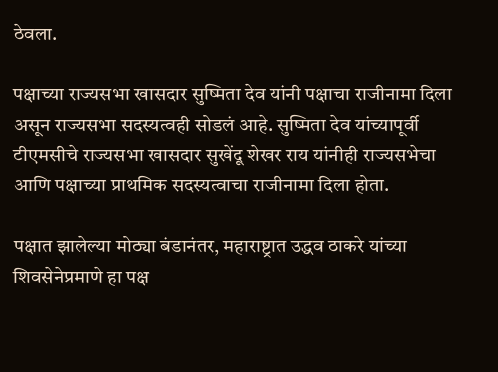ठेवला.

पक्षाच्या राज्यसभा खासदार सुष्मिता देव यांनी पक्षाचा राजीनामा दिला असून राज्यसभा सदस्यत्वही सोडलं आहे. सुष्मिता देव यांच्यापूर्वी टीएमसीचे राज्यसभा खासदार सुखेंदू शेखर राय यांनीही राज्यसभेचा आणि पक्षाच्या प्राथमिक सदस्यत्वाचा राजीनामा दिला होता.

पक्षात झालेल्या मोठ्या बंडानंतर, महाराष्ट्रात उद्धव ठाकरे यांच्या शिवसेनेप्रमाणे हा पक्ष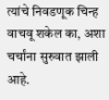त्यांचे निवडणूक चिन्ह वाचवू शकेल का, अशा चर्चांना सुरुवात झाली आहे.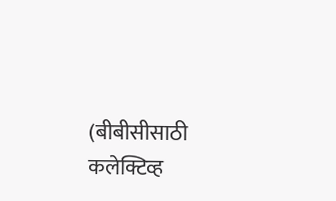(बीबीसीसाठी कलेक्टिव्ह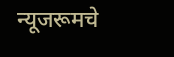न्यूजरूमचे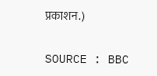प्रकाशन.)

SOURCE : BBC